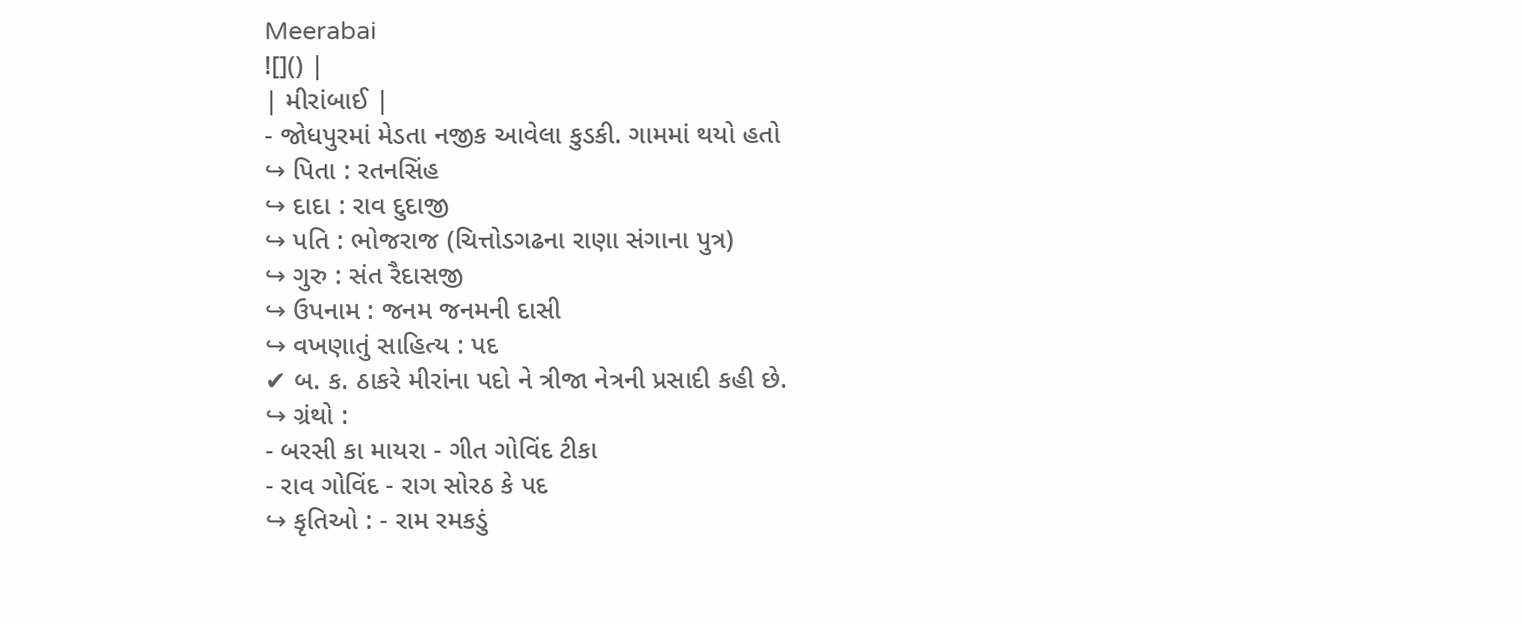Meerabai
![]() |
| મીરાંબાઈ |
- જોધપુરમાં મેડતા નજીક આવેલા કુડકી. ગામમાં થયો હતો
↪ પિતા : રતનસિંહ
↪ દાદા : રાવ દુદાજી
↪ પતિ : ભોજરાજ (ચિત્તોડગઢના રાણા સંગાના પુત્ર)
↪ ગુરુ : સંત રૈદાસજી
↪ ઉપનામ : જનમ જનમની દાસી
↪ વખણાતું સાહિત્ય : પદ
✔ બ. ક. ઠાકરે મીરાંના પદો ને ત્રીજા નેત્રની પ્રસાદી કહી છે.
↪ ગ્રંથો :
- બરસી કા માયરા - ગીત ગોવિંદ ટીકા
- રાવ ગોવિંદ - રાગ સોરઠ કે પદ
↪ કૃતિઓ : - રામ રમકડું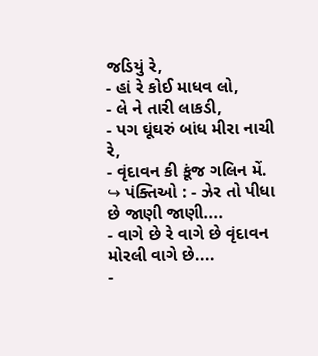જડિયું રે,
- હાં રે કોઈ માધવ લો,
- લે ને તારી લાકડી,
- પગ ઘૂંઘરું બાંધ મીરા નાચી રે,
- વૃંદાવન કી કૂંજ ગલિન મેં.
↪ પંક્તિઓ : - ઝેર તો પીધા છે જાણી જાણી....
- વાગે છે રે વાગે છે વૃંદાવન મોરલી વાગે છે....
-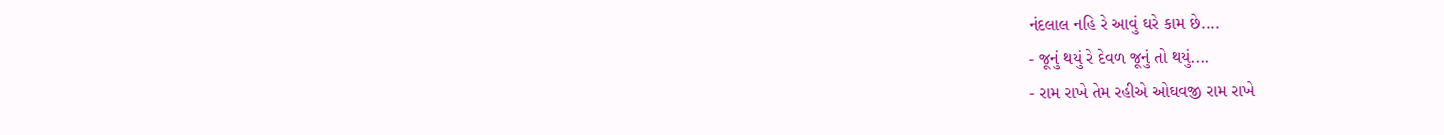નંદલાલ નહિ રે આવું ઘરે કામ છે....
- જૂનું થયું રે દેવળ જૂનું તો થયું....
- રામ રાખે તેમ રહીએ ઓઘવજી રામ રાખે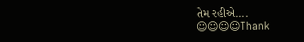તેમ રહીએ....
☺☺☺☺Thank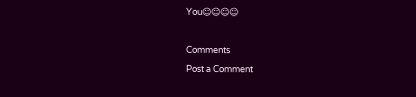You☺☺☺☺

Comments
Post a Comment